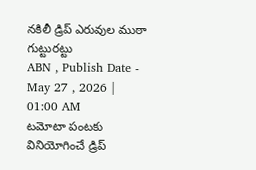నకిలీ డ్రిప్ ఎరువుల ముఠా గుట్టురట్టు
ABN , Publish Date - May 27 , 2026 | 01:00 AM
టమోటా పంటకు వినియోగించే డ్రిప్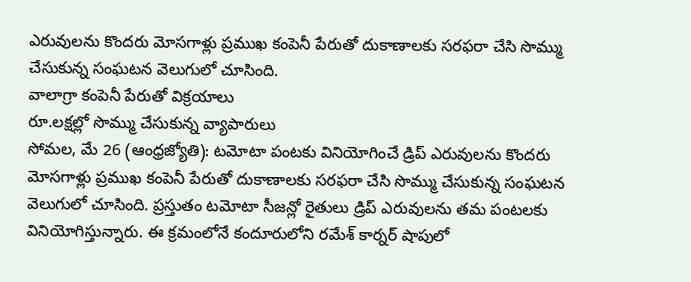ఎరువులను కొందరు మోసగాళ్లు ప్రముఖ కంపెనీ పేరుతో దుకాణాలకు సరఫరా చేసి సొమ్ము చేసుకున్న సంఘటన వెలుగులో చూసింది.
వాలాగ్రా కంపెనీ పేరుతో విక్రయాలు
రూ.లక్షల్లో సొమ్ము చేసుకున్న వ్యాపారులు
సోమల, మే 26 (ఆంధ్రజ్యోతి): టమోటా పంటకు వినియోగించే డ్రిప్ ఎరువులను కొందరు మోసగాళ్లు ప్రముఖ కంపెనీ పేరుతో దుకాణాలకు సరఫరా చేసి సొమ్ము చేసుకున్న సంఘటన వెలుగులో చూసింది. ప్రస్తుతం టమోటా సీజన్లో రైతులు డ్రిప్ ఎరువులను తమ పంటలకు వినియోగిస్తున్నారు. ఈ క్రమంలోనే కందూరులోని రమేశ్ కార్నర్ షాపులో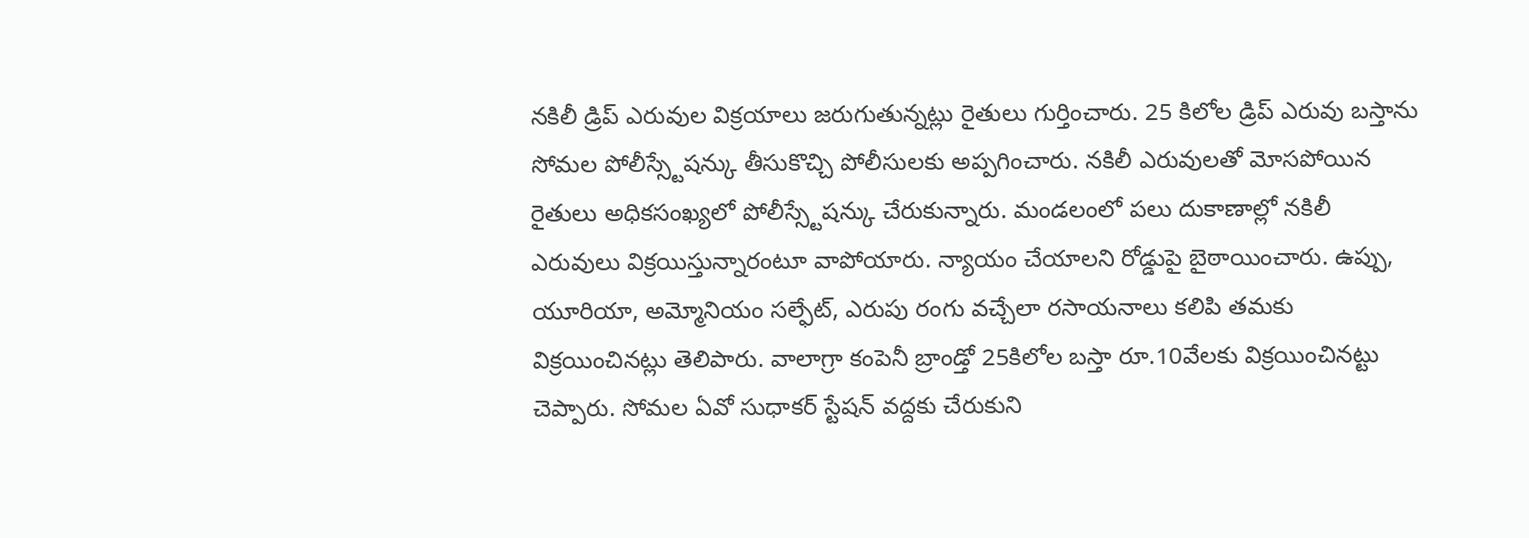నకిలీ డ్రిప్ ఎరువుల విక్రయాలు జరుగుతున్నట్లు రైతులు గుర్తించారు. 25 కిలోల డ్రిప్ ఎరువు బస్తాను సోమల పోలీస్స్టేషన్కు తీసుకొచ్చి పోలీసులకు అప్పగించారు. నకిలీ ఎరువులతో మోసపోయిన రైతులు అధికసంఖ్యలో పోలీస్స్టేషన్కు చేరుకున్నారు. మండలంలో పలు దుకాణాల్లో నకిలీ ఎరువులు విక్రయిస్తున్నారంటూ వాపోయారు. న్యాయం చేయాలని రోడ్డుపై బైఠాయించారు. ఉప్పు, యూరియా, అమ్మోనియం సల్ఫేట్, ఎరుపు రంగు వచ్చేలా రసాయనాలు కలిపి తమకు విక్రయించినట్లు తెలిపారు. వాలాగ్రా కంపెనీ బ్రాండ్తో 25కిలోల బస్తా రూ.10వేలకు విక్రయించినట్టు చెప్పారు. సోమల ఏవో సుధాకర్ స్టేషన్ వద్దకు చేరుకుని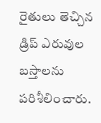రైతులు తెచ్చిన డ్రిప్ ఎరువుల బస్తాలను పరిశీలించారు.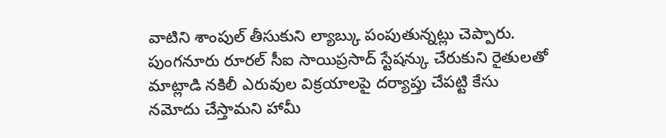వాటిని శాంపుల్ తీసుకుని ల్యాబ్కు పంపుతున్నట్లు చెప్పారు. పుంగనూరు రూరల్ సీఐ సాయిప్రసాద్ స్టేషన్కు చేరుకుని రైతులతో మాట్లాడి నకిలీ ఎరువుల విక్రయాలపై దర్యాప్తు చేపట్టి కేసు నమోదు చేస్తామని హామీ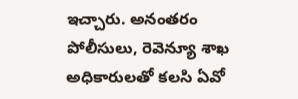ఇచ్చారు. అనంతరం పోలీసులు, రెవెన్యూ శాఖ అధికారులతో కలసి ఏవో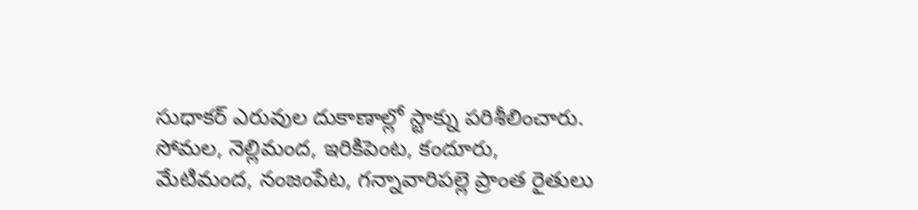సుధాకర్ ఎరువుల దుకాణాల్లో స్టాక్ను పరిశీలించారు. సోమల, నెల్లిమంద, ఇరికిపెంట, కందూరు, మేటిమంద, నంజంపేట, గన్నావారిపల్లె ప్రాంత రైతులు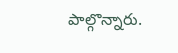పాల్గొన్నారు.